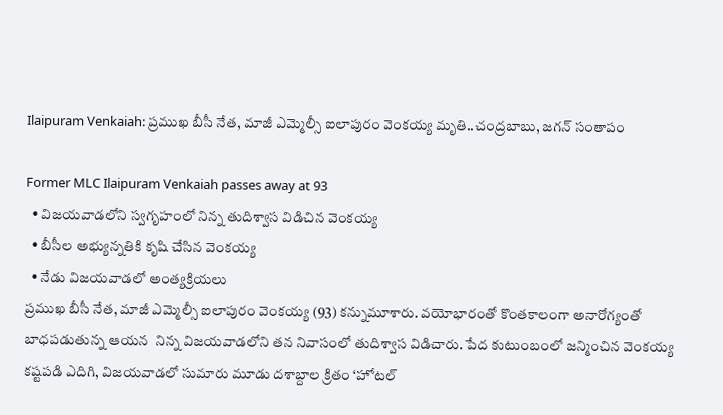Ilaipuram Venkaiah: ప్రముఖ బీసీ నేత, మాజీ ఎమ్మెల్సీ ఐలాపురం వెంకయ్య మృతి..చంద్రబాబు, జగన్ సంతాపం

Former MLC Ilaipuram Venkaiah passes away at 93
  • విజయవాడలోని స్వగృహంలో నిన్న తుదిశ్వాస విడిచిన వెంకయ్య
  • బీసీల అభ్యున్నతికి కృషి చేసిన వెంకయ్య
  • నేడు విజయవాడలో అంత్యక్రియలు
ప్రముఖ బీసీ నేత, మాజీ ఎమ్మెల్సీ ఐలాపురం వెంకయ్య (93) కన్నుమూశారు. వయోభారంతో కొంతకాలంగా అనారోగ్యంతో బాధపడుతున్న ఆయన  నిన్న విజయవాడలోని తన నివాసంలో తుదిశ్వాస విడిచారు. పేద కుటుంబంలో జన్మించిన వెంకయ్య కష్టపడి ఎదిగి, విజయవాడలో సుమారు మూడు దశాబ్దాల క్రితం ‘హోటల్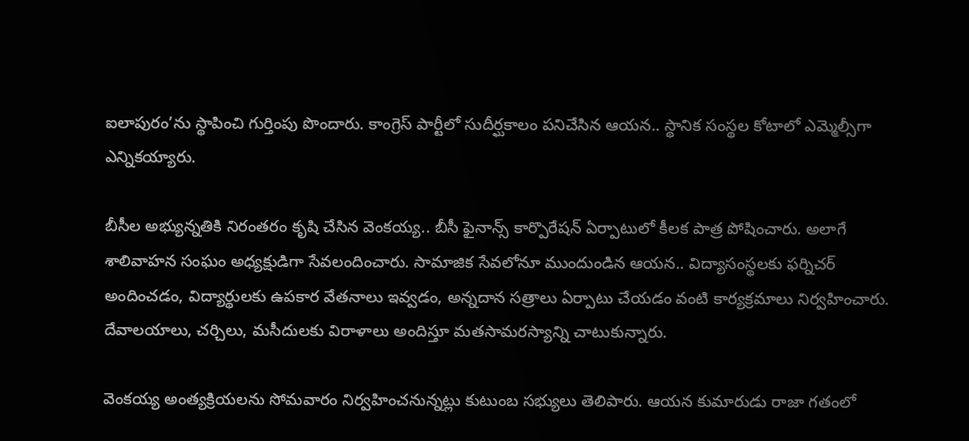ఐలాపురం’ను స్థాపించి గుర్తింపు పొందారు. కాంగ్రెస్ పార్టీలో సుదీర్ఘకాలం పనిచేసిన ఆయన.. స్థానిక సంస్థల కోటాలో ఎమ్మెల్సీగా ఎన్నికయ్యారు.

బీసీల అభ్యున్నతికి నిరంతరం కృషి చేసిన వెంకయ్య.. బీసీ ఫైనాన్స్ కార్పొరేషన్ ఏర్పాటులో కీలక పాత్ర పోషించారు. అలాగే శాలివాహన సంఘం అధ్యక్షుడిగా సేవలందించారు. సామాజిక సేవలోనూ ముందుండిన ఆయన.. విద్యాసంస్థలకు ఫర్నిచర్ అందించడం, విద్యార్థులకు ఉపకార వేతనాలు ఇవ్వడం, అన్నదాన సత్రాలు ఏర్పాటు చేయడం వంటి కార్యక్రమాలు నిర్వహించారు. దేవాలయాలు, చర్చిలు, మసీదులకు విరాళాలు అందిస్తూ మతసామరస్యాన్ని చాటుకున్నారు.

వెంకయ్య అంత్యక్రియలను సోమవారం నిర్వహించనున్నట్లు కుటుంబ సభ్యులు తెలిపారు. ఆయన కుమారుడు రాజా గతంలో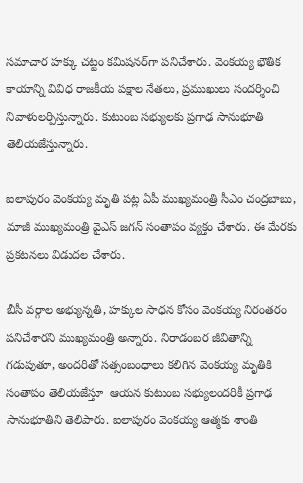సమాచార హక్కు చట్టం కమిషనర్‌గా పనిచేశారు. వెంకయ్య భౌతిక కాయాన్ని వివిధ రాజకీయ పక్షాల నేతలు, ప్రముఖులు సందర్శించి నివాళులర్పిస్తున్నారు. కుటుంబ సభ్యులకు ప్రగాఢ సానుభూతి తెలియజేస్తున్నారు.

ఐలాపురం వెంకయ్య మృతి పట్ల ఏపీ ముఖ్యమంత్రి సీఎం చంద్రబాబు, మాజీ ముఖ్యమంత్రి వైఎస్ జగన్ సంతాపం వ్యక్తం చేశారు. ఈ మేరకు ప్రకటనలు విడుదల చేశారు.

బీసీ వర్గాల అభ్యున్నతి, హక్కుల సాధన కోసం వెంకయ్య నిరంతరం పనిచేశారని ముఖ్యమంత్రి అన్నారు. నిరాడంబర జీవితాన్ని గడుపుతూ, అందరితో సత్సంబంధాలు కలిగిన వెంకయ్య మృతికి సంతాపం తెలియజేస్తూ  ఆయన కుటుంబ సభ్యులందరికీ ప్రగాఢ సానుభూతిని తెలిపారు. ఐలాపురం వెంకయ్య ఆత్మకు శాంతి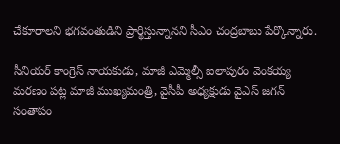చేకూరాలని భగవంతుడిని ప్రార్థిస్తున్నానని సీఎం చంద్రబాబు పేర్కొన్నారు.

సీనియర్‌ కాంగ్రెస్ నాయకుడు, మాజీ ఎమ్మెల్సీ ఐలాపురం వెంకయ్య మరణం పట్ల మాజీ ముఖ్యమంత్రి, వైసీపీ అధ్యక్షుడు వైఎస్ జగన్ సంతాపం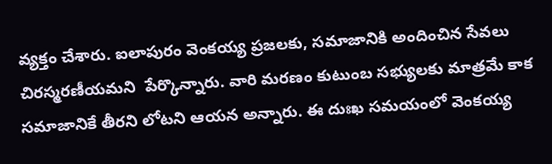వ్యక్తం చేశారు. ఐలాపురం వెంకయ్య ప్రజలకు, సమాజానికి అందించిన సేవలు చిరస్మరణీయమని  పేర్కొన్నారు. వారి మరణం కుటుంబ సభ్యులకు మాత్రమే కాక సమాజానికే తీరని లోటని ఆయన అన్నారు. ఈ దుఃఖ సమయంలో వెంకయ్య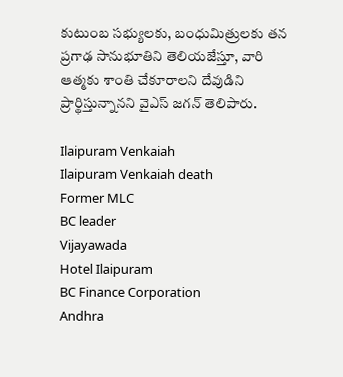కుటుంబ సభ్యులకు, బంధుమిత్రులకు తన ప్రగాఢ సానుభూతిని తెలియజేస్తూ, వారి ఆత్మకు శాంతి చేకూరాలని దేవుడిని ప్రార్థిస్తున్నానని వైఎస్ జగన్ తెలిపారు.

Ilaipuram Venkaiah
Ilaipuram Venkaiah death
Former MLC
BC leader
Vijayawada
Hotel Ilaipuram
BC Finance Corporation
Andhra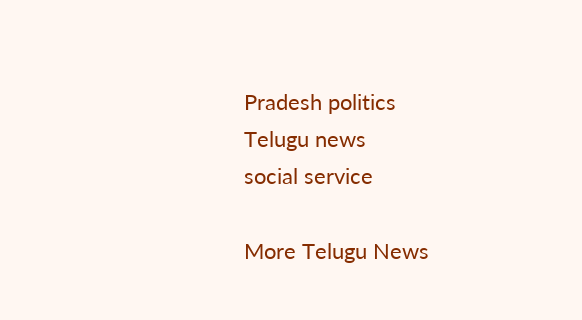Pradesh politics
Telugu news
social service

More Telugu News